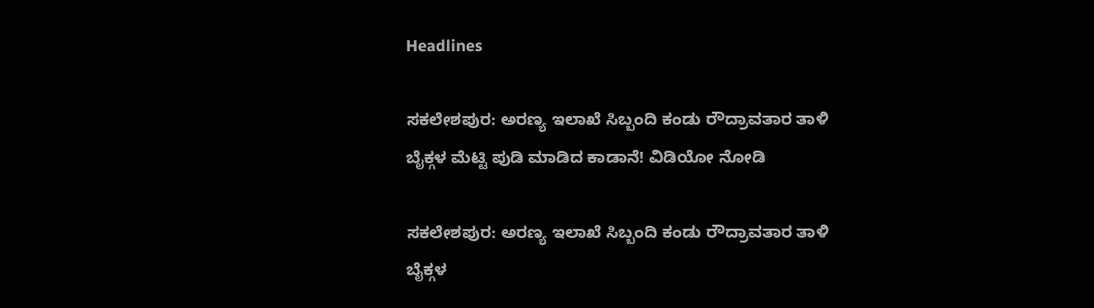Headlines

ಸಕಲೇಶಪುರ: ಅರಣ್ಯ ಇಲಾಖೆ ಸಿಬ್ಬಂದಿ ಕಂಡು ರೌದ್ರಾವತಾರ ತಾಳಿ ಬೈಕ್ಗಳ ಮೆಟ್ಟಿ ಪುಡಿ ಮಾಡಿದ ಕಾಡಾನೆ! ವಿಡಿಯೋ ನೋಡಿ

ಸಕಲೇಶಪುರ: ಅರಣ್ಯ ಇಲಾಖೆ ಸಿಬ್ಬಂದಿ ಕಂಡು ರೌದ್ರಾವತಾರ ತಾಳಿ ಬೈಕ್ಗಳ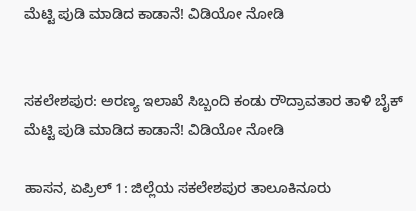ಮೆಟ್ಟಿ ಪುಡಿ ಮಾಡಿದ ಕಾಡಾನೆ! ವಿಡಿಯೋ ನೋಡಿ


ಸಕಲೇಶಪುರ: ಅರಣ್ಯ ಇಲಾಖೆ ಸಿಬ್ಬಂದಿ ಕಂಡು ರೌದ್ರಾವತಾರ ತಾಳಿ ಬೈಕ್ ಮೆಟ್ಟಿ ಪುಡಿ ಮಾಡಿದ ಕಾಡಾನೆ! ವಿಡಿಯೋ ನೋಡಿ

ಹಾಸನ, ಏಪ್ರಿಲ್ 1: ಜಿಲ್ಲೆಯ ಸಕಲೇಶಪುರ ತಾಲೂಕಿನೂರು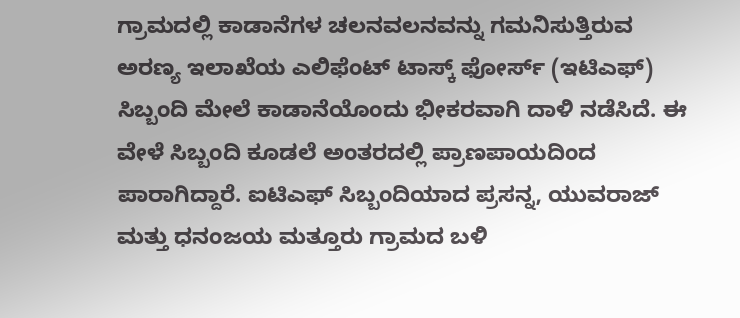ಗ್ರಾಮದಲ್ಲಿ ಕಾಡಾನೆಗಳ ಚಲನವಲನವನ್ನು ಗಮನಿಸುತ್ತಿರುವ ಅರಣ್ಯ ಇಲಾಖೆಯ ಎಲಿಫೆಂಟ್ ಟಾಸ್ಕ್ ಫೋರ್ಸ್ (ಇಟಿಎಫ್) ಸಿಬ್ಬಂದಿ ಮೇಲೆ ಕಾಡಾನೆಯೊಂದು ಭೀಕರವಾಗಿ ದಾಳಿ ನಡೆಸಿದೆ. ಈ ವೇಳೆ ಸಿಬ್ಬಂದಿ ಕೂಡಲೆ ಅಂತರದಲ್ಲಿ ಪ್ರಾಣಪಾಯದಿಂದ ಪಾರಾಗಿದ್ದಾರೆ. ಐಟಿಎಫ್ ಸಿಬ್ಬಂದಿಯಾದ ಪ್ರಸನ್ನ, ಯುವರಾಜ್ ಮತ್ತು ಧನಂಜಯ ಮತ್ತೂರು ಗ್ರಾಮದ ಬಳಿ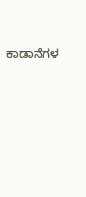ಕಾಡಾನೆಗಳ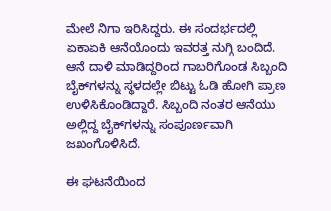ಮೇಲೆ ನಿಗಾ ಇರಿಸಿದ್ದರು. ಈ ಸಂದರ್ಭದಲ್ಲಿ ಏಕಾಏಕಿ ಆನೆಯೊಂದು ಇವರತ್ತ ನುಗ್ಗಿ ಬಂದಿದೆ. ಆನೆ ದಾಳಿ ಮಾಡಿದ್ದರಿಂದ ಗಾಬರಿಗೊಂಡ ಸಿಬ್ಬಂದಿ ಬೈಕ್‌ಗಳನ್ನು ಸ್ಥಳದಲ್ಲೇ ಬಿಟ್ಟು ಓಡಿ ಹೋಗಿ ಪ್ರಾಣ ಉಳಿಸಿಕೊಂಡಿದ್ದಾರೆ. ಸಿಬ್ಬಂದಿ ನಂತರ ಆನೆಯು ಅಲ್ಲಿದ್ದ ಬೈಕ್‌ಗಳನ್ನು ಸಂಪೂರ್ಣವಾಗಿ ಜಖಂಗೊಳಿಸಿದೆ.

ಈ ಘಟನೆಯಿಂದ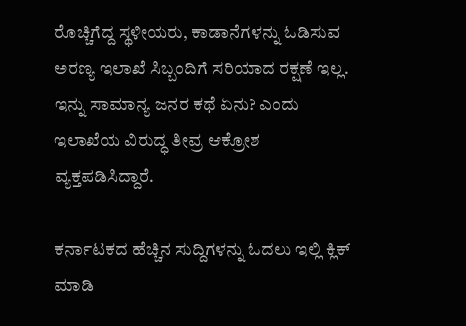ರೊಚ್ಚಿಗೆದ್ದ ಸ್ಥಳೀಯರು, ಕಾಡಾನೆಗಳನ್ನು ಓಡಿಸುವ ಅರಣ್ಯ ಇಲಾಖೆ ಸಿಬ್ಬಂದಿಗೆ ಸರಿಯಾದ ರಕ್ಷಣೆ ಇಲ್ಲ. ಇನ್ನು ಸಾಮಾನ್ಯ ಜನರ ಕಥೆ ಏನು? ಎಂದು ಇಲಾಖೆಯ ವಿರುದ್ಧ ತೀವ್ರ ಆಕ್ರೋಶ ವ್ಯಕ್ತಪಡಿಸಿದ್ದಾರೆ.

ಕರ್ನಾಟಕದ ಹೆಚ್ಚಿನ ಸುದ್ದಿಗಳನ್ನು ಓದಲು ಇಲ್ಲಿ ಕ್ಲಿಕ್ ಮಾಡಿ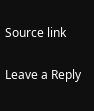Source link

Leave a Reply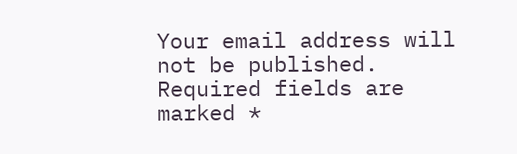Your email address will not be published. Required fields are marked *